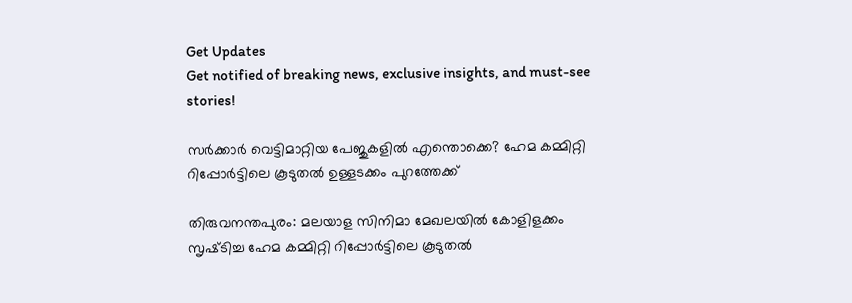Get Updates
Get notified of breaking news, exclusive insights, and must-see stories!

സർക്കാർ വെട്ടിമാറ്റിയ പേജുകളിൽ എന്തൊക്കെ? ഹേമ കമ്മിറ്റി റിപ്പോർട്ടിലെ കൂടുതൽ ഉള്ളടക്കം പുറത്തേക്ക്

തിരുവനന്തപുരം: മലയാള സിനിമാ മേഖലയിൽ കോളിളക്കം സൃഷ്‌ടിച്ച ഹേമ കമ്മിറ്റി റിപ്പോർട്ടിലെ കൂടുതൽ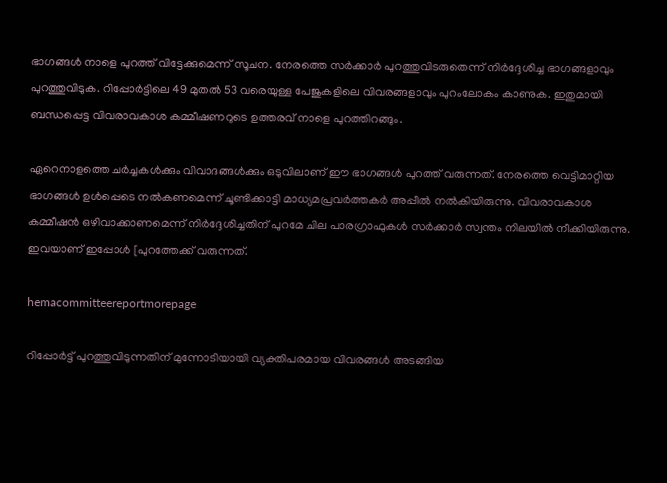ഭാഗങ്ങൾ നാളെ പുറത്ത് വിട്ടേക്കുമെന്ന് സൂചന. നേരത്തെ സർക്കാർ പുറത്തുവിടരുതെന്ന് നിർദ്ദേശിച്ച ഭാഗങ്ങളാവും പുറത്തുവിടുക. റിപ്പോർട്ടിലെ 49 മുതൽ 53 വരെയുള്ള പേജുകളിലെ വിവരങ്ങളാവും പുറംലോകം കാണുക. ഇതുമായി ബന്ധപ്പെട്ട വിവരാവകാശ കമ്മീഷണറുടെ ഉത്തരവ് നാളെ പുറത്തിറങ്ങും.

ഏറെനാളത്തെ ചർച്ചകൾക്കും വിവാദങ്ങൾക്കും ഒടുവിലാണ് ഈ ഭാഗങ്ങൾ പുറത്ത് വരുന്നത്. നേരത്തെ വെട്ടിമാറ്റിയ ഭാഗങ്ങൾ ഉൾപ്പെടെ നൽകണമെന്ന് ചൂണ്ടിക്കാട്ടി മാധ്യമപ്രവർത്തകർ അപ്പീൽ നൽകിയിരുന്നു. വിവരാവകാശ കമ്മീഷൻ ഒഴിവാക്കാണമെന്ന് നിര്‍ദ്ദേശിച്ചതിന് പുറമേ ചില പാരഗ്രാഫുകള്‍ സര്‍ക്കാര്‍ സ്വന്തം നിലയിൽ നീക്കിയിരുന്നു. ഇവയാണ് ഇപ്പോൾ [പുറത്തേക്ക് വരുന്നത്.

hemacommitteereportmorepage

റിപ്പോർട്ട് പുറത്തുവിടുന്നതിന് മുന്നോടിയായി വ്യക്തിപരമായ വിവരങ്ങൾ അടങ്ങിയ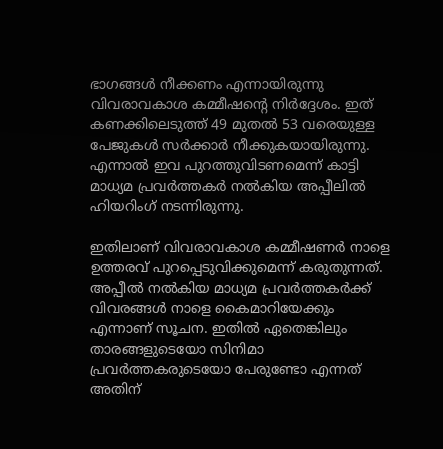ഭാഗങ്ങൾ നീക്കണം എന്നായിരുന്നു വിവരാവകാശ കമ്മീഷന്റെ നിർദ്ദേശം. ഇത് കണക്കിലെടുത്ത് 49 മുതൽ 53 വരെയുള്ള പേജുകൾ സർക്കാർ നീക്കുകയായിരുന്നു. എന്നാൽ ഇവ പുറത്തുവിടണമെന്ന് കാട്ടി മാധ്യമ പ്രവർത്തകർ നൽകിയ അപ്പീലിൽ ഹിയറിംഗ് നടന്നിരുന്നു.

ഇതിലാണ് വിവരാവകാശ കമ്മീഷണർ നാളെ ഉത്തരവ് പുറപ്പെടുവിക്കുമെന്ന് കരുതുന്നത്. അപ്പീൽ നൽകിയ മാധ്യമ പ്രവർത്തകർക്ക് വിവരങ്ങൾ നാളെ കൈമാറിയേക്കും എന്നാണ് സൂചന. ഇതിൽ ഏതെങ്കിലും താരങ്ങളുടെയോ സിനിമാ പ്രവർത്തകരുടെയോ പേരുണ്ടോ എന്നത് അതിന്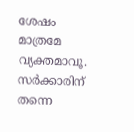ശേഷം മാത്രമേ വ്യക്തമാവൂ. സർക്കാരിന് തന്നെ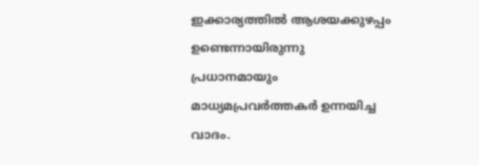ഇക്കാര്യത്തിൽ ആശയക്കുഴപ്പം ഉണ്ടെന്നായിരുന്നു പ്രധാനമായും മാധ്യമപ്രവർത്തകർ ഉന്നയിച്ച വാദം.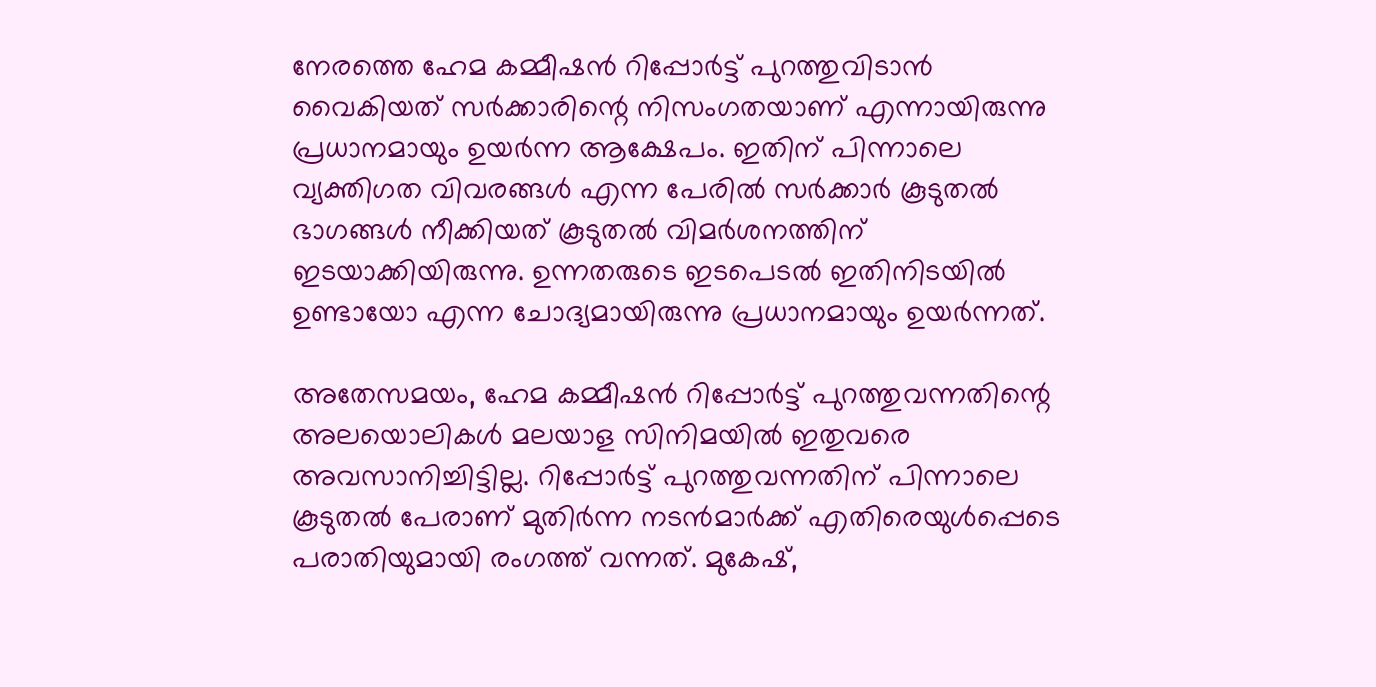നേരത്തെ ഹേമ കമ്മീഷൻ റിപ്പോർട്ട് പുറത്തുവിടാൻ വൈകിയത് സർക്കാരിന്റെ നിസംഗതയാണ് എന്നായിരുന്നു പ്രധാനമായും ഉയർന്ന ആക്ഷേപം. ഇതിന് പിന്നാലെ വ്യക്തിഗത വിവരങ്ങൾ എന്ന പേരിൽ സർക്കാർ കൂടുതൽ ഭാഗങ്ങൾ നീക്കിയത് കൂടുതൽ വിമർശനത്തിന് ഇടയാക്കിയിരുന്നു. ഉന്നതരുടെ ഇടപെടൽ ഇതിനിടയിൽ ഉണ്ടായോ എന്ന ചോദ്യമായിരുന്നു പ്രധാനമായും ഉയർന്നത്.

അതേസമയം, ഹേമ കമ്മീഷൻ റിപ്പോർട്ട് പുറത്തുവന്നതിന്റെ അലയൊലികൾ മലയാള സിനിമയിൽ ഇതുവരെ അവസാനിച്ചിട്ടില്ല. റിപ്പോർട്ട് പുറത്തുവന്നതിന് പിന്നാലെ കൂടുതൽ പേരാണ് മുതിർന്ന നടൻമാർക്ക് എതിരെയുൾപ്പെടെ പരാതിയുമായി രംഗത്ത് വന്നത്. മുകേഷ്,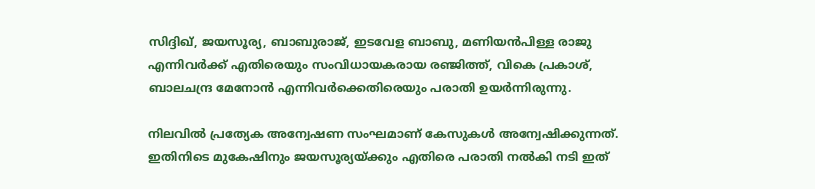സിദ്ദിഖ്, ജയസൂര്യ, ബാബുരാജ്, ഇടവേള ബാബു, മണിയൻപിള്ള രാജു എന്നിവർക്ക് എതിരെയും സംവിധായകരായ രഞ്ജിത്ത്, വികെ പ്രകാശ്, ബാലചന്ദ്ര മേനോൻ എന്നിവർക്കെതിരെയും പരാതി ഉയർന്നിരുന്നു.

നിലവിൽ പ്രത്യേക അന്വേഷണ സംഘമാണ് കേസുകൾ അന്വേഷിക്കുന്നത്. ഇതിനിടെ മുകേഷിനും ജയസൂര്യയ്ക്കും എതിരെ പരാതി നൽകി നടി ഇത്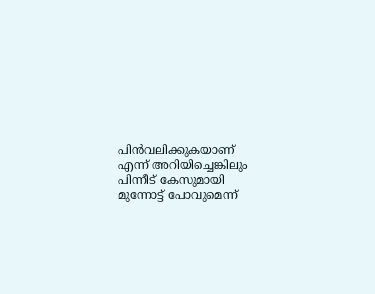പിൻവലിക്കുകയാണ് എന്ന് അറിയിച്ചെങ്കിലും പിന്നീട് കേസുമായി മുന്നോട്ട് പോവുമെന്ന്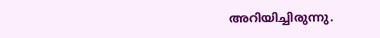അറിയിച്ചിരുന്നു.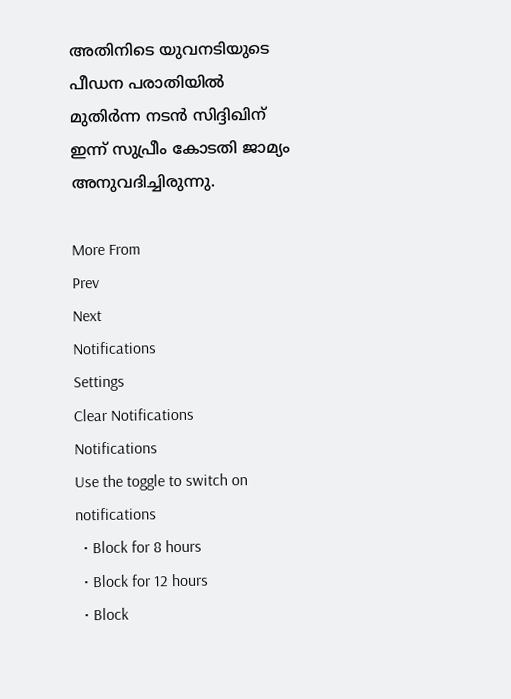അതിനിടെ യുവനടിയുടെ പീഡന പരാതിയിൽ മുതിർന്ന നടൻ സിദ്ദിഖിന് ഇന്ന് സുപ്രീം കോടതി ജാമ്യം അനുവദിച്ചിരുന്നു.

More From
Prev
Next
Notifications
Settings
Clear Notifications
Notifications
Use the toggle to switch on notifications
  • Block for 8 hours
  • Block for 12 hours
  • Block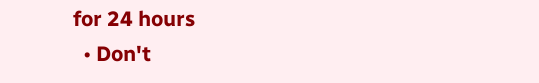for 24 hours
  • Don't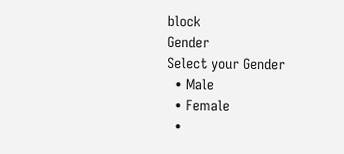block
Gender
Select your Gender
  • Male
  • Female
  •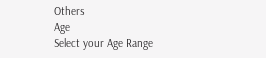Others
Age
Select your Age Range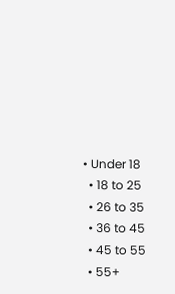• Under 18
  • 18 to 25
  • 26 to 35
  • 36 to 45
  • 45 to 55
  • 55+